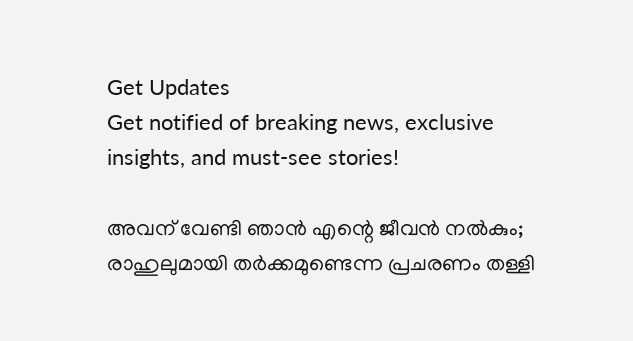Get Updates
Get notified of breaking news, exclusive insights, and must-see stories!

അവന് വേണ്ടി ഞാന്‍ എന്റെ ജീവന്‍ നല്‍കും; രാഹുലുമായി തര്‍ക്കമുണ്ടെന്ന പ്രചരണം തള്ളി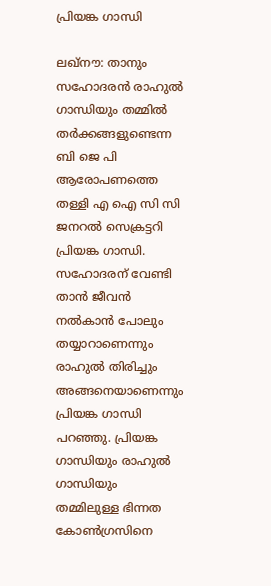പ്രിയങ്ക ഗാന്ധി

ലഖ്‌നൗ: താനും സഹോദരന്‍ രാഹുല്‍ ഗാന്ധിയും തമ്മില്‍ തര്‍ക്കങ്ങളുണ്ടെന്ന ബി ജെ പി ആരോപണത്തെ തള്ളി എ ഐ സി സി ജനറല്‍ സെക്രട്ടറി പ്രിയങ്ക ഗാന്ധി. സഹോദരന് വേണ്ടി താന്‍ ജീവന്‍ നല്‍കാന്‍ പോലും തയ്യാറാണെന്നും രാഹുല്‍ തിരിച്ചും അങ്ങനെയാണെന്നും പ്രിയങ്ക ഗാന്ധി പറഞ്ഞു. പ്രിയങ്ക ഗാന്ധിയും രാഹുല്‍ ഗാന്ധിയും തമ്മിലുള്ള ഭിന്നത കോണ്‍ഗ്രസിനെ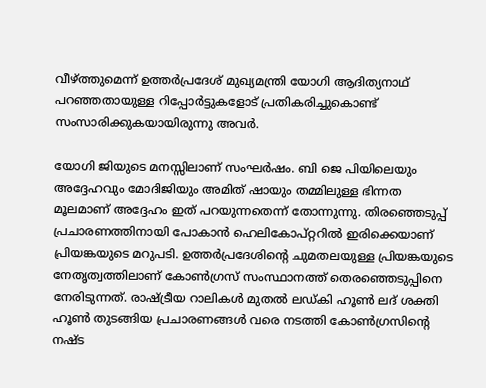വീഴ്ത്തുമെന്ന് ഉത്തര്‍പ്രദേശ് മുഖ്യമന്ത്രി യോഗി ആദിത്യനാഥ് പറഞ്ഞതായുള്ള റിപ്പോര്‍ട്ടുകളോട് പ്രതികരിച്ചുകൊണ്ട് സംസാരിക്കുകയായിരുന്നു അവര്‍.

യോഗി ജിയുടെ മനസ്സിലാണ് സംഘര്‍ഷം. ബി ജെ പിയിലെയും അദ്ദേഹവും മോദിജിയും അമിത് ഷായും തമ്മിലുള്ള ഭിന്നത മൂലമാണ് അദ്ദേഹം ഇത് പറയുന്നതെന്ന് തോന്നുന്നു. തിരഞ്ഞെടുപ്പ് പ്രചാരണത്തിനായി പോകാന്‍ ഹെലികോപ്റ്ററില്‍ ഇരിക്കെയാണ് പ്രിയങ്കയുടെ മറുപടി. ഉത്തര്‍പ്രദേശിന്റെ ചുമതലയുള്ള പ്രിയങ്കയുടെ നേതൃത്വത്തിലാണ് കോണ്‍ഗ്രസ് സംസ്ഥാനത്ത് തെരഞ്ഞെടുപ്പിനെ നേരിടുന്നത്. രാഷ്ട്രീയ റാലികള്‍ മുതല്‍ ലഡ്കി ഹൂണ്‍ ലദ് ശക്തി ഹൂണ്‍ തുടങ്ങിയ പ്രചാരണങ്ങള്‍ വരെ നടത്തി കോണ്‍ഗ്രസിന്റെ നഷ്ട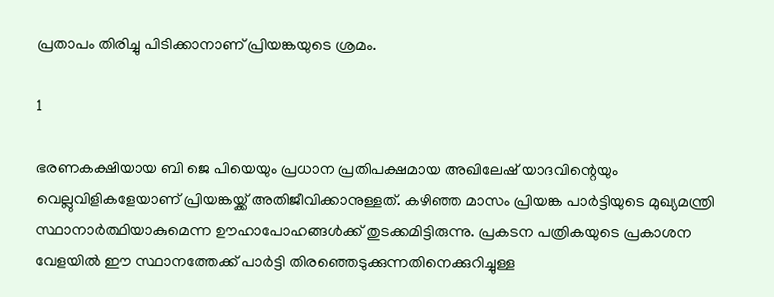പ്രതാപം തിരിച്ചു പിടിക്കാനാണ് പ്രിയങ്കയുടെ ശ്രമം.

1

ഭരണകക്ഷിയായ ബി ജെ പിയെയും പ്രധാന പ്രതിപക്ഷമായ അഖിലേഷ് യാദവിന്റെയും വെല്ലുവിളികളേയാണ് പ്രിയങ്കയ്ക്ക് അതിജീവിക്കാനുള്ളത്. കഴിഞ്ഞ മാസം പ്രിയങ്ക പാര്‍ട്ടിയുടെ മുഖ്യമന്ത്രി സ്ഥാനാര്‍ത്ഥിയാകുമെന്ന ഊഹാപോഹങ്ങള്‍ക്ക് തുടക്കമിട്ടിരുന്നു. പ്രകടന പത്രികയുടെ പ്രകാശന വേളയില്‍ ഈ സ്ഥാനത്തേക്ക് പാര്‍ട്ടി തിരഞ്ഞെടുക്കുന്നതിനെക്കുറിച്ചുള്ള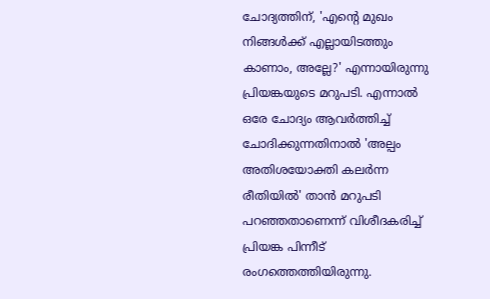ചോദ്യത്തിന്, 'എന്റെ മുഖം നിങ്ങള്‍ക്ക് എല്ലായിടത്തും കാണാം, അല്ലേ?' എന്നായിരുന്നു പ്രിയങ്കയുടെ മറുപടി. എന്നാല്‍ ഒരേ ചോദ്യം ആവര്‍ത്തിച്ച് ചോദിക്കുന്നതിനാല്‍ 'അല്പം അതിശയോക്തി കലര്‍ന്ന രീതിയില്‍' താന്‍ മറുപടി പറഞ്ഞതാണെന്ന് വിശീദകരിച്ച് പ്രിയങ്ക പിന്നീട് രംഗത്തെത്തിയിരുന്നു.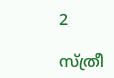2

സ്ത്രീ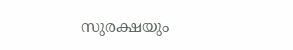സുരക്ഷയും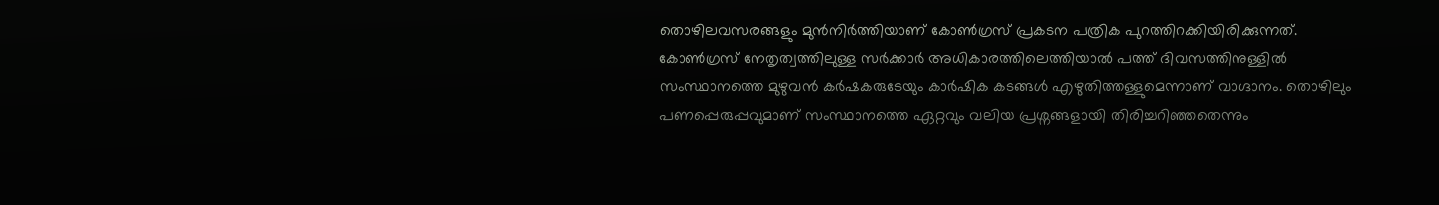തൊഴിലവസരങ്ങളും മുന്‍നിര്‍ത്തിയാണ് കോണ്‍ഗ്രസ് പ്രകടന പത്രിക പുറത്തിറക്കിയിരിക്കുന്നത്. കോണ്‍ഗ്രസ് നേതൃത്വത്തിലുള്ള സര്‍ക്കാര്‍ അധികാരത്തിലെത്തിയാല്‍ പത്ത് ദിവസത്തിനുള്ളില്‍ സംസ്ഥാനത്തെ മുഴുവന്‍ കര്‍ഷകരുടേയും കാര്‍ഷിക കടങ്ങള്‍ എഴുതിത്തള്ളുമെന്നാണ് വാഗ്ദാനം. തൊഴിലും പണപ്പെരുപ്പവുമാണ് സംസ്ഥാനത്തെ ഏറ്റവും വലിയ പ്രശ്നങ്ങളായി തിരിച്ചറിഞ്ഞതെന്നും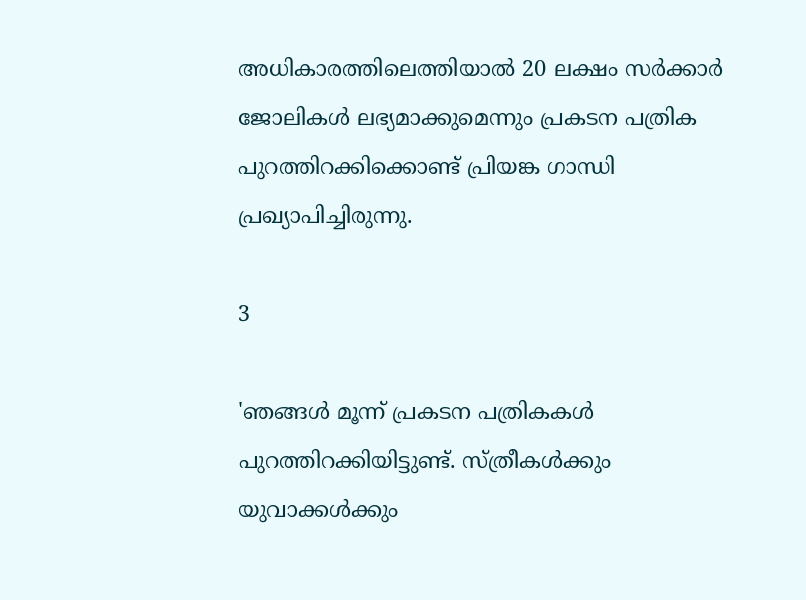അധികാരത്തിലെത്തിയാല്‍ 20 ലക്ഷം സര്‍ക്കാര്‍ ജോലികള്‍ ലഭ്യമാക്കുമെന്നും പ്രകടന പത്രിക പുറത്തിറക്കിക്കൊണ്ട് പ്രിയങ്ക ഗാന്ധി പ്രഖ്യാപിച്ചിരുന്നു.

3

'ഞങ്ങള്‍ മൂന്ന് പ്രകടന പത്രികകള്‍ പുറത്തിറക്കിയിട്ടുണ്ട്. സ്ത്രീകള്‍ക്കും യുവാക്കള്‍ക്കും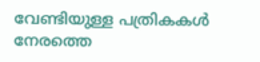വേണ്ടിയുള്ള പത്രികകള്‍ നേരത്തെ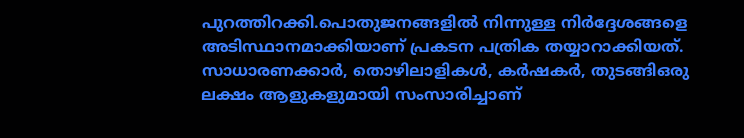പുറത്തിറക്കി.പൊതുജനങ്ങളില്‍ നിന്നുള്ള നിര്‍ദ്ദേശങ്ങളെ അടിസ്ഥാനമാക്കിയാണ് പ്രകടന പത്രിക തയ്യാറാക്കിയത്. സാധാരണക്കാര്‍, തൊഴിലാളികള്‍, കര്‍ഷകര്‍, തുടങ്ങിഒരു ലക്ഷം ആളുകളുമായി സംസാരിച്ചാണ്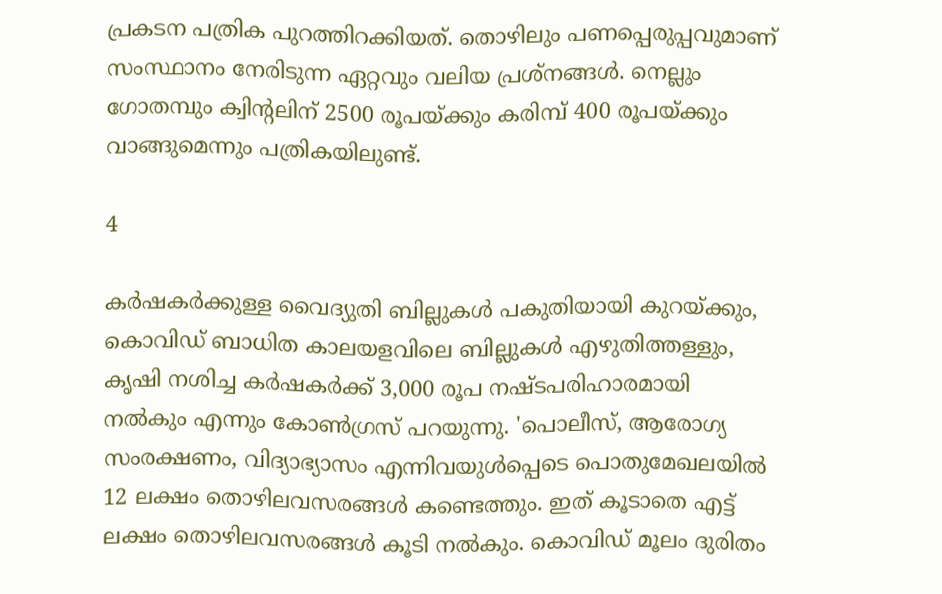പ്രകടന പത്രിക പുറത്തിറക്കിയത്. തൊഴിലും പണപ്പെരുപ്പവുമാണ് സംസ്ഥാനം നേരിടുന്ന ഏറ്റവും വലിയ പ്രശ്നങ്ങള്‍. നെല്ലും ഗോതമ്പും ക്വിന്റലിന് 2500 രൂപയ്ക്കും കരിമ്പ് 400 രൂപയ്ക്കും വാങ്ങുമെന്നും പത്രികയിലുണ്ട്.

4

കര്‍ഷകര്‍ക്കുള്ള വൈദ്യുതി ബില്ലുകള്‍ പകുതിയായി കുറയ്ക്കും, കൊവിഡ് ബാധിത കാലയളവിലെ ബില്ലുകള്‍ എഴുതിത്തള്ളും, കൃഷി നശിച്ച കര്‍ഷകര്‍ക്ക് 3,000 രൂപ നഷ്ടപരിഹാരമായി നല്‍കും എന്നും കോണ്‍ഗ്രസ് പറയുന്നു. 'പൊലീസ്, ആരോഗ്യ സംരക്ഷണം, വിദ്യാഭ്യാസം എന്നിവയുള്‍പ്പെടെ പൊതുമേഖലയില്‍ 12 ലക്ഷം തൊഴിലവസരങ്ങള്‍ കണ്ടെത്തും. ഇത് കൂടാതെ എട്ട് ലക്ഷം തൊഴിലവസരങ്ങള്‍ കൂടി നല്‍കും. കൊവിഡ് മൂലം ദുരിതം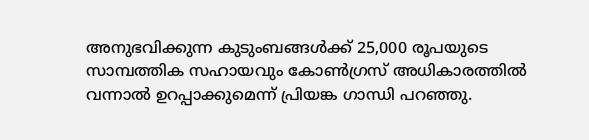അനുഭവിക്കുന്ന കുടുംബങ്ങള്‍ക്ക് 25,000 രൂപയുടെ സാമ്പത്തിക സഹായവും കോണ്‍ഗ്രസ് അധികാരത്തില്‍ വന്നാല്‍ ഉറപ്പാക്കുമെന്ന് പ്രിയങ്ക ഗാന്ധി പറഞ്ഞു.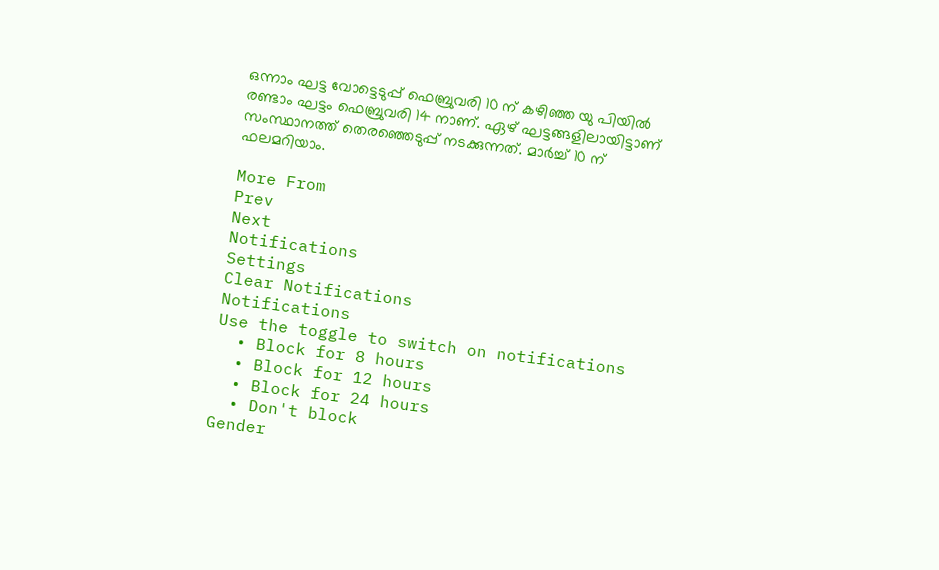ഒന്നാം ഘട്ട വോട്ടെടുപ്പ് ഫെബ്രുവരി 10 ന് കഴിഞ്ഞ യു പിയില്‍ രണ്ടാം ഘട്ടം ഫെബ്രുവരി 14 നാണ്. ഏഴ് ഘട്ടങ്ങളിലായിട്ടാണ് സംസ്ഥാനത്ത് തെരഞ്ഞെടുപ്പ് നടക്കുന്നത്. മാര്‍ച്ച് 10 ന് ഫലമറിയാം.

More From
Prev
Next
Notifications
Settings
Clear Notifications
Notifications
Use the toggle to switch on notifications
  • Block for 8 hours
  • Block for 12 hours
  • Block for 24 hours
  • Don't block
Gender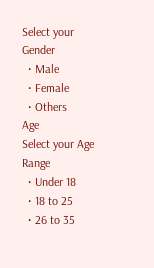Select your Gender
  • Male
  • Female
  • Others
Age
Select your Age Range
  • Under 18
  • 18 to 25
  • 26 to 35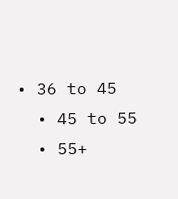• 36 to 45
  • 45 to 55
  • 55+